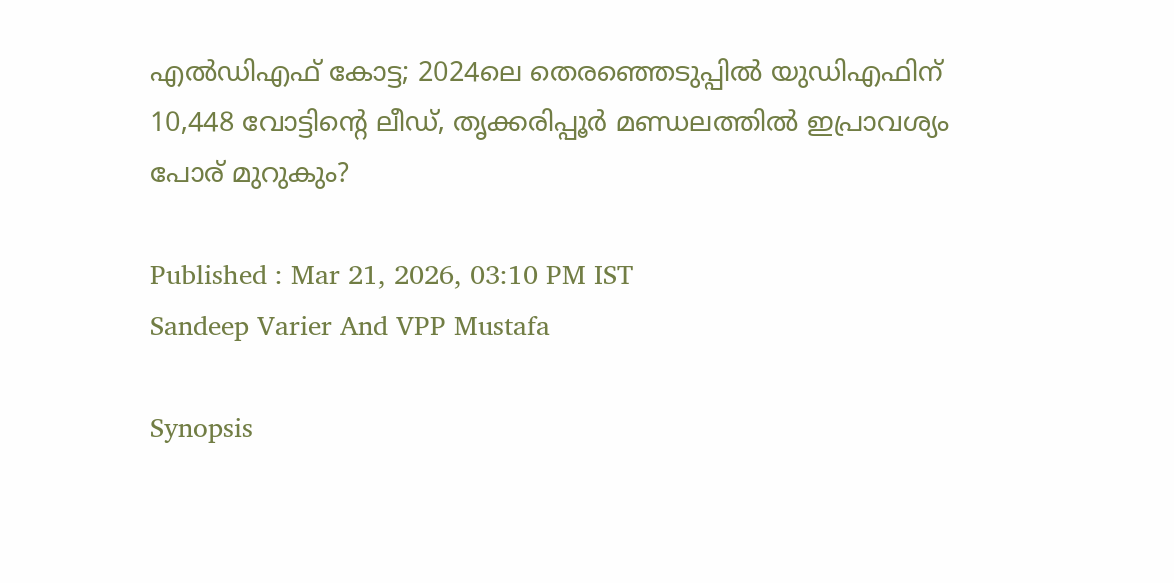എൽഡിഎഫ് കോട്ട; 2024ലെ തെരഞ്ഞെടുപ്പിൽ യുഡിഎഫിന് 10,448 വോട്ടിന്റെ ലീഡ്, തൃക്കരിപ്പൂർ മണ്ഡലത്തിൽ ഇപ്രാവശ്യം പോര് മുറുകും?

Published : Mar 21, 2026, 03:10 PM IST
Sandeep Varier And VPP Mustafa

Synopsis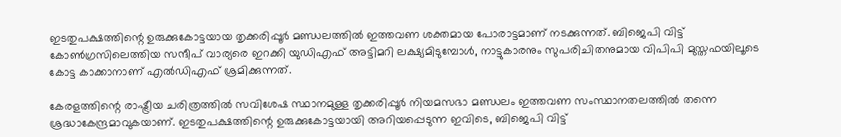ഇടതുപക്ഷത്തിന്റെ ഉരുക്കുകോട്ടയായ തൃക്കരിപ്പൂർ മണ്ഡലത്തിൽ ഇത്തവണ ശക്തമായ പോരാട്ടമാണ് നടക്കുന്നത്. ബിജെപി വിട്ട് കോൺഗ്രസിലെത്തിയ സന്ദീപ് വാര്യരെ ഇറക്കി യുഡിഎഫ് അട്ടിമറി ലക്ഷ്യമിടുമ്പോൾ, നാട്ടുകാരനും സുപരിചിതനുമായ വിപിപി മുസ്തഫയിലൂടെ കോട്ട കാക്കാനാണ് എൽഡിഎഫ് ശ്രമിക്കുന്നത്.

കേരളത്തിന്റെ രാഷ്ട്രീയ ചരിത്രത്തിൽ സവിശേഷ സ്ഥാനമുള്ള തൃക്കരിപ്പൂർ നിയമസഭാ മണ്ഡലം ഇത്തവണ സംസ്ഥാനതലത്തിൽ തന്നെ ശ്രദ്ധാകേന്ദ്രമാവുകയാണ്. ഇടതുപക്ഷത്തിന്റെ ഉരുക്കുകോട്ടയായി അറിയപ്പെടുന്ന ഇവിടെ, ബിജെപി വിട്ട്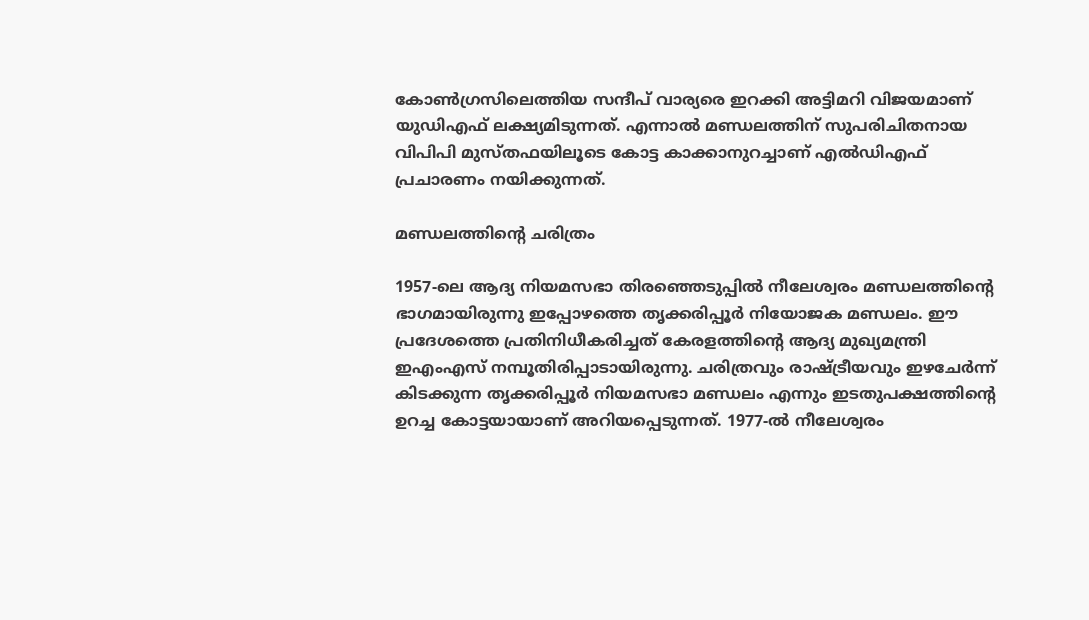കോൺഗ്രസിലെത്തിയ സന്ദീപ് വാര്യരെ ഇറക്കി അട്ടിമറി വിജയമാണ് യുഡിഎഫ് ലക്ഷ്യമിടുന്നത്. എന്നാൽ മണ്ഡലത്തിന് സുപരിചിതനായ വിപിപി മുസ്തഫയിലൂടെ കോട്ട കാക്കാനുറച്ചാണ് എൽഡിഎഫ് പ്രചാരണം നയിക്കുന്നത്.

മണ്ഡലത്തിൻ്റെ ചരിത്രം

1957-ലെ ആദ്യ നിയമസഭാ തിരഞ്ഞെടുപ്പിൽ നീലേശ്വരം മണ്ഡലത്തിന്റെ ഭാഗമായിരുന്നു ഇപ്പോഴത്തെ തൃക്കരിപ്പൂർ നിയോജക മണ്ഡലം. ഈ പ്രദേശത്തെ പ്രതിനിധീകരിച്ചത് കേരളത്തിന്റെ ആദ്യ മുഖ്യമന്ത്രി ഇഎംഎസ് നമ്പൂതിരിപ്പാടായിരുന്നു. ചരിത്രവും രാഷ്ട്രീയവും ഇഴചേർന്ന് കിടക്കുന്ന തൃക്കരിപ്പൂർ നിയമസഭാ മണ്ഡലം എന്നും ഇടതുപക്ഷത്തിന്റെ ഉറച്ച കോട്ടയായാണ് അറിയപ്പെടുന്നത്. 1977-ൽ നീലേശ്വരം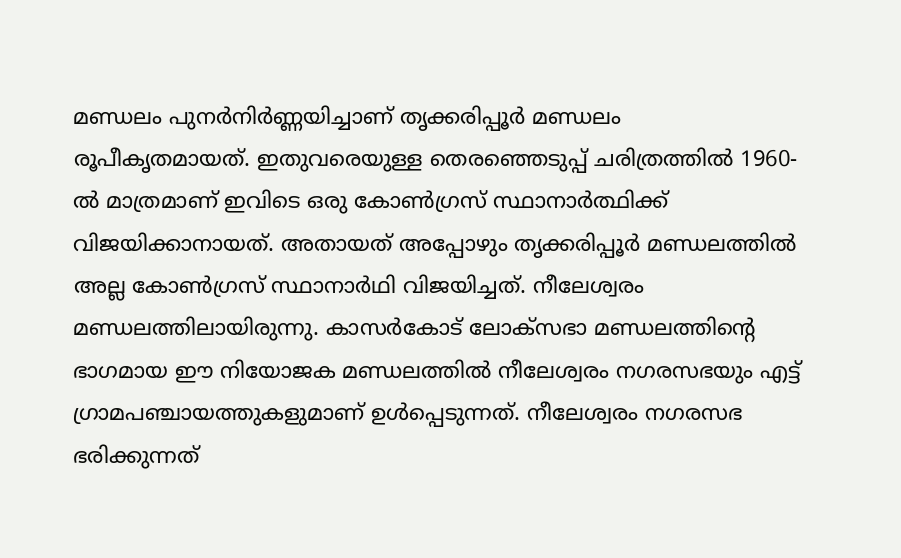മണ്ഡലം പുനർനിർണ്ണയിച്ചാണ് തൃക്കരിപ്പൂർ മണ്ഡലം രൂപീകൃതമായത്. ഇതുവരെയുള്ള തെരഞ്ഞെടുപ്പ് ചരിത്രത്തിൽ‌ 1960-ൽ മാത്രമാണ് ഇവിടെ ഒരു കോൺഗ്രസ് സ്ഥാനാർത്ഥിക്ക് വിജയിക്കാനായത്. അതായത് അപ്പോഴും തൃക്കരിപ്പൂർ മണ്ഡലത്തിൽ അല്ല കോൺഗ്രസ് സ്ഥാനാർഥി വിജയിച്ചത്. നീലേശ്വരം മണ്ഡലത്തിലായിരുന്നു. കാസർകോട് ലോക്സഭാ മണ്ഡലത്തിന്റെ ഭാഗമായ ഈ നിയോജക മണ്ഡലത്തിൽ നീലേശ്വരം നഗരസഭയും എട്ട് ഗ്രാമപഞ്ചായത്തുകളുമാണ് ഉൾപ്പെടുന്നത്. നീലേശ്വരം നഗരസഭ ഭരിക്കുന്നത്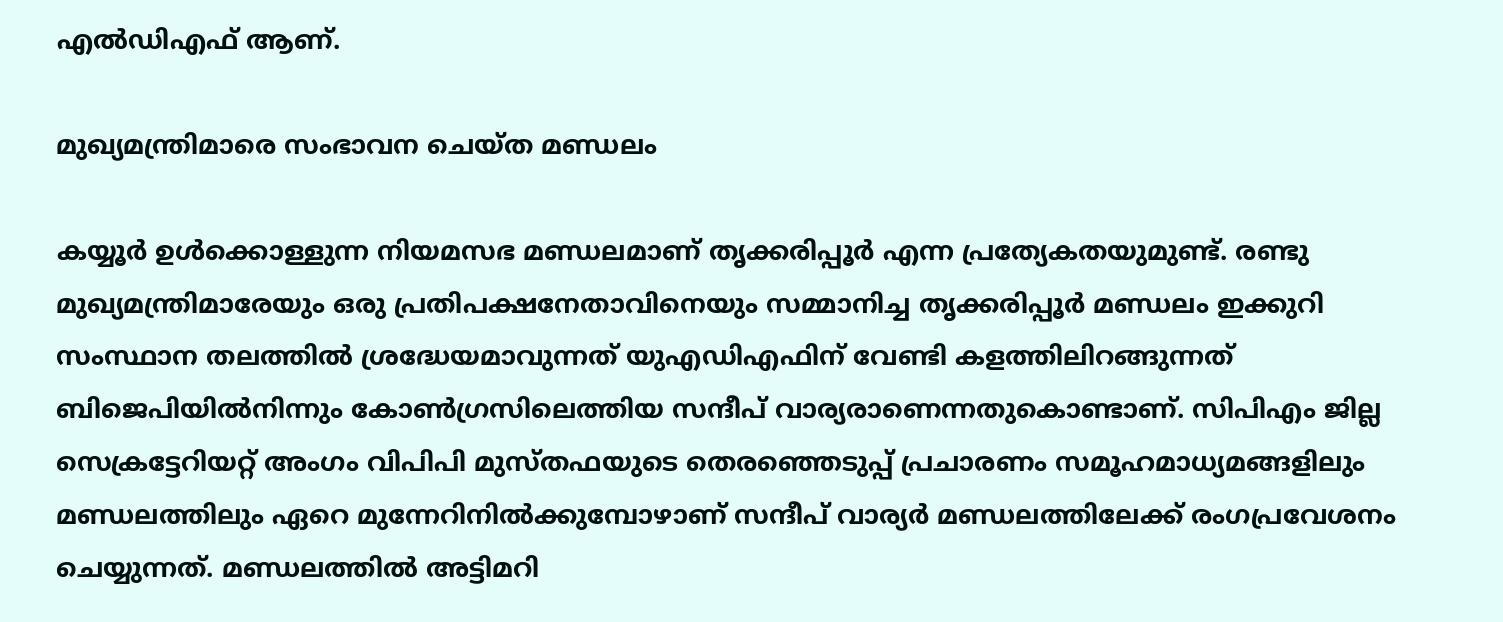എൽഡിഎഫ് ആണ്.

മുഖ്യമന്ത്രിമാരെ സംഭാവന ചെയ്ത മണ്ഡലം

കയ്യൂർ ഉൾക്കൊള്ളുന്ന നിയമസഭ മണ്ഡലമാണ് തൃക്കരിപ്പൂർ എന്ന പ്രത്യേകതയുമുണ്ട്. രണ്ടു മുഖ്യമന്ത്രിമാരേയും ഒരു പ്രതിപക്ഷനേതാവിനെയും സമ്മാനിച്ച തൃക്കരിപ്പൂർ മണ്ഡലം ഇക്കുറി സംസ്ഥാന തലത്തിൽ ശ്രദ്ധേയമാവുന്നത് യുഎഡിഎഫിന് വേണ്ടി കളത്തിലിറങ്ങുന്നത് ബിജെപിയിൽനിന്നും കോൺഗ്രസിലെത്തിയ സന്ദീപ് വാര്യരാണെന്നതുകൊണ്ടാണ്. സിപിഎം ജില്ല സെക്രട്ടേറിയറ്റ് അംഗം വിപിപി മുസ്തഫയുടെ തെരഞ്ഞെടുപ്പ് പ്രചാരണം സമൂഹമാധ്യമങ്ങളിലും മണ്ഡലത്തിലും ഏറെ മുന്നേറിനിൽക്കുമ്പോഴാണ് സന്ദീപ് വാര്യർ മണ്ഡലത്തിലേക്ക് രംഗപ്രവേശനം ചെയ്യുന്നത്. മണ്ഡലത്തിൽ അട്ടിമറി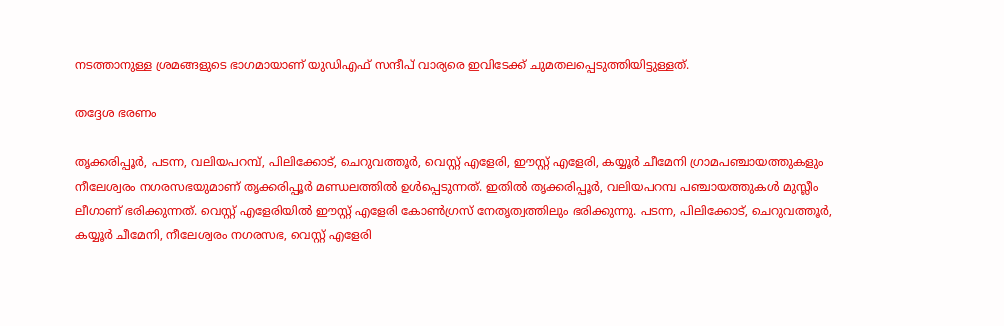നടത്താനുള്ള ശ്രമങ്ങളുടെ ഭാഗമായാണ് യുഡിഎഫ് സന്ദീപ് വാര്യരെ ഇവിടേക്ക് ചുമതലപ്പെടുത്തിയിട്ടുള്ളത്.

തദ്ദേശ ഭരണം

തൃക്കരിപ്പൂര്‍, പടന്ന, വലിയപറമ്പ്, പിലിക്കോട്, ചെറുവത്തൂര്‍, വെസ്റ്റ് എളേരി, ഈസ്റ്റ് എളേരി, കയ്യൂര്‍ ചീമേനി ഗ്രാമപഞ്ചായത്തുകളും നീലേശ്വരം നഗരസഭയുമാണ് തൃക്കരിപ്പൂര്‍ മണ്ഡലത്തില്‍ ഉൾപ്പെടുന്നത്. ഇതിൽ തൃക്കരിപ്പൂര്‍, വലിയപറമ്പ പഞ്ചായത്തുകൾ മുസ്ലീം ലീഗാണ് ഭരിക്കുന്നത്. വെസ്റ്റ് എളേരിയിൽ ഈസ്റ്റ് എളേരി കോൺഗ്രസ് നേതൃത്വത്തിലും ഭരിക്കുന്നു. പടന്ന, പിലിക്കോട്, ചെറുവത്തൂര്‍, കയ്യൂര്‍ ചീമേനി, നീലേശ്വരം നഗരസഭ, വെസ്റ്റ് എളേരി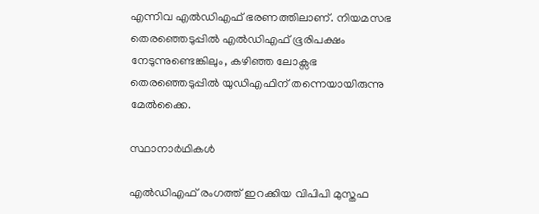എന്നിവ എല്‍ഡിഎഫ് ഭരണത്തിലാണ്. നിയമസഭ തെരഞ്ഞെടുപ്പിൽ എൽഡിഎഫ് ഭൂരിപക്ഷം നേടുന്നുണ്ടെങ്കിലും, കഴിഞ്ഞ ലോക്സഭ തെരഞ്ഞെടുപ്പിൽ‌ യുഡിഎഫിന് തന്നെയായിരുന്നു മേൽക്കൈ.

സ്ഥാനാർഥികൾ

എൽഡിഎഫ് രംഗത്ത് ഇറക്കിയ വിപിപി മുസ്തഫ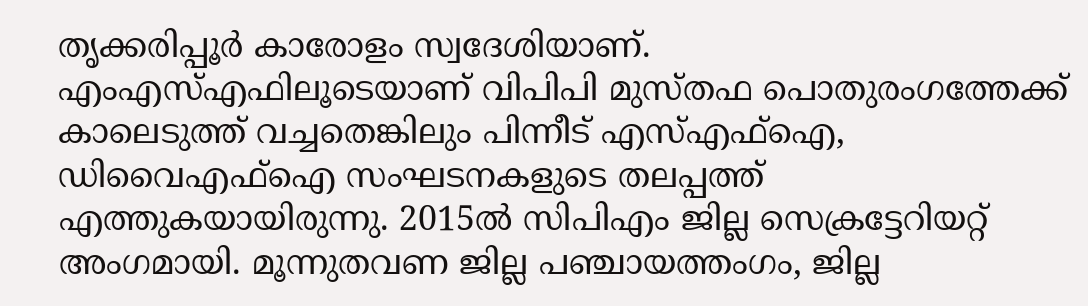തൃക്കരിപ്പൂർ കാരോളം സ്വദേശിയാണ്. എംഎസ്എഫിലൂടെയാണ് വിപിപി മുസ്തഫ പൊതുരംഗത്തേക്ക് കാലെടുത്ത് വച്ചതെങ്കിലും പിന്നീട് എസ്എഫ്ഐ, ഡിവൈഎഫ്ഐ സംഘടനകളുടെ തലപ്പത്ത് എത്തുകയായിരുന്നു. 2015ൽ സിപിഎം ജില്ല സെക്രട്ടേറിയറ്റ് അംഗമായി. മൂന്നുതവണ ജില്ല പഞ്ചായത്തംഗം, ജില്ല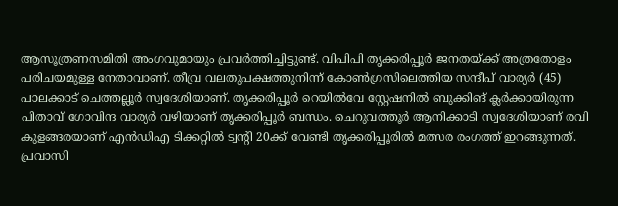ആസൂത്രണസമിതി അംഗവുമായും പ്രവർത്തിച്ചിട്ടുണ്ട്. വിപിപി തൃക്കരിപ്പൂർ ജനതയ്ക്ക് അത്രതോളം പരിചയമുള്ള നേതാവാണ്. തീവ്ര വലതുപക്ഷത്തുനിന്ന് കോൺഗ്രസിലെത്തിയ സന്ദീപ് വാര്യർ (45) പാലക്കാട് ചെത്തല്ലൂർ സ്വദേശിയാണ്. തൃക്കരിപ്പൂർ റെയിൽവേ സ്റ്റേഷനിൽ ബുക്കിങ് ക്ലർക്കായിരുന്ന പിതാവ് ഗോവിന്ദ വാര്യർ വഴിയാണ് തൃക്കരിപ്പൂർ ബന്ധം. ചെറുവത്തൂർ ആനിക്കാടി സ്വദേശിയാണ് രവി കുളങ്ങരയാണ് എൻഡിഎ ടിക്കറ്റിൽ ട്വന്റി 20ക്ക് വേണ്ടി തൃക്കരിപ്പൂരിൽ മത്സര രംഗത്ത് ഇറങ്ങുന്നത്. പ്രവാസി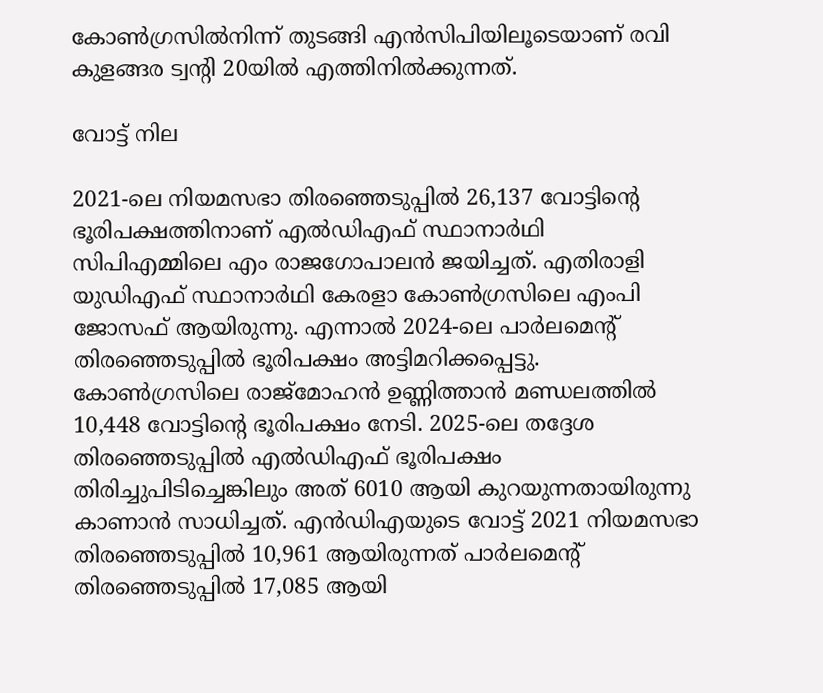കോൺഗ്രസിൽനിന്ന് തുടങ്ങി എൻസിപിയിലൂടെയാണ് രവി കുളങ്ങര ട്വന്റി 20യിൽ എത്തിനിൽക്കുന്നത്.

വോട്ട് നില

2021-ലെ നിയമസഭാ തിരഞ്ഞെടുപ്പിൽ 26,137 വോട്ടിന്റെ ഭൂരിപക്ഷത്തിനാണ് എൽഡിഎഫ് സ്ഥാനാർഥി സിപിഎമ്മിലെ എം രാജഗോപാലൻ ജയിച്ചത്. എതിരാളി യുഡിഎഫ് സ്ഥാനാർഥി കേരളാ കോൺഗ്രസിലെ എംപി ജോസഫ് ആയിരുന്നു. എന്നാൽ 2024-ലെ പാർലമെന്റ് തിരഞ്ഞെടുപ്പിൽ ഭൂരിപക്ഷം അട്ടിമറിക്കപ്പെട്ടു. കോൺഗ്രസിലെ രാജ്‌മോഹൻ ഉണ്ണിത്താൻ മണ്ഡലത്തിൽ 10,448 വോട്ടിന്റെ ഭൂരിപക്ഷം നേടി. 2025-ലെ തദ്ദേശ തിരഞ്ഞെടുപ്പിൽ എൽഡിഎഫ് ഭൂരിപക്ഷം തിരിച്ചുപിടിച്ചെങ്കിലും അത് 6010 ആയി കുറയുന്നതായിരുന്നു കാണാൻ സാധിച്ചത്. എൻഡിഎയുടെ വോട്ട് 2021 നിയമസഭാ തിരഞ്ഞെടുപ്പിൽ 10,961 ആയിരുന്നത് പാർലമെന്റ് തിരഞ്ഞെടുപ്പിൽ 17,085 ആയി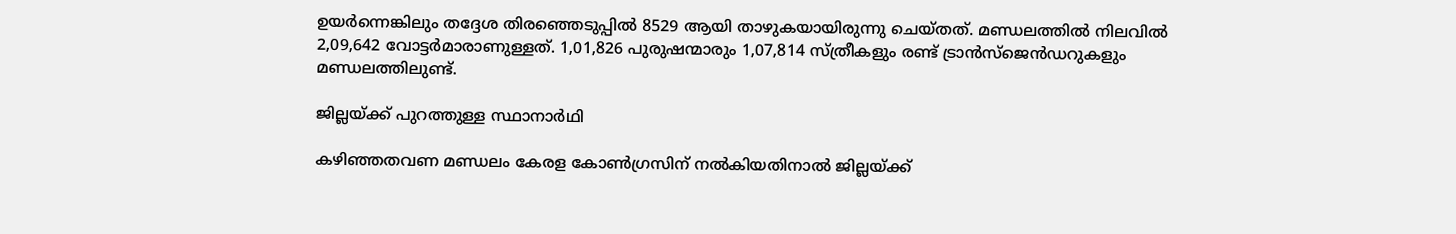ഉയർന്നെങ്കിലും തദ്ദേശ തിരഞ്ഞെടുപ്പിൽ 8529 ആയി താഴുകയായിരുന്നു ചെയ്ത‌ത്. മണ്ഡലത്തിൽ നിലവിൽ 2,09,642 വോട്ടർമാരാണുള്ളത്. 1,01,826 പുരുഷന്മാരും 1,07,814 സ്ത്രീകളും രണ്ട് ട്രാൻസ്ജെൻഡറുകളും മണ്ഡലത്തിലുണ്ട്.

ജില്ലയ്ക്ക് പുറത്തുള്ള സ്ഥാനാർഥി

കഴിഞ്ഞതവണ മണ്ഡലം കേരള കോൺഗ്രസിന് നൽകിയതിനാൽ ജില്ലയ്ക്ക്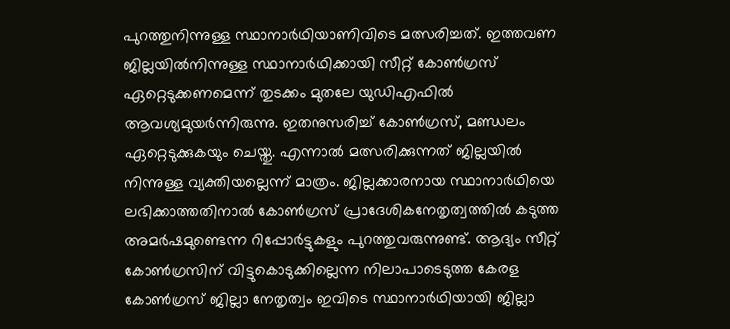പുറത്തുനിന്നുള്ള സ്ഥാനാർഥിയാണിവിടെ മത്സരിച്ചത്. ഇത്തവണ ജില്ലയിൽനിന്നുള്ള സ്ഥാനാർഥിക്കായി സീറ്റ് കോൺഗ്രസ് ഏറ്റെടുക്കണമെന്ന് തുടക്കം മുതലേ യുഡിഎഫിൽ ആവശ്യമുയർന്നിരുന്നു. ഇതനുസരിച്ച് കോൺഗ്രസ്, മണ്ഡലം ഏറ്റെടുക്കുകയും ചെയ്തു. എന്നാൽ മത്സരിക്കുന്നത് ജില്ലയിൽ നിന്നുള്ള വ്യക്തിയല്ലെന്ന് മാത്രം. ജില്ലക്കാരനായ സ്ഥാനാർഥിയെ ലഭിക്കാത്തതിനാൽ കോൺഗ്രസ് പ്രാദേശികനേതൃത്വത്തിൽ കടുത്ത അമർഷമുണ്ടെന്ന റിപ്പോർട്ടുകളും പുറത്തുവരുന്നുണ്ട്. ആദ്യം സീറ്റ് കോൺഗ്രസിന് വിട്ടുകൊടുക്കില്ലെന്ന നിലാപാടെടുത്ത കേരള കോൺഗ്രസ് ജില്ലാ നേതൃത്വം ഇവിടെ സ്ഥാനാർഥിയായി ജില്ലാ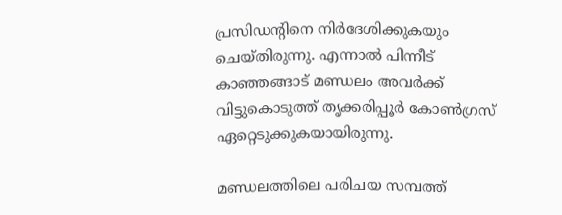പ്രസിഡന്റിനെ നിർദേശിക്കുകയും ചെയ്തിരുന്നു. എന്നാൽ പിന്നീട് കാഞ്ഞങ്ങാട് മണ്ഡലം അവർക്ക്‌ വിട്ടുകൊടുത്ത് തൃക്കരിപ്പൂർ കോൺഗ്രസ് ഏറ്റെടുക്കുകയായിരുന്നു.

മണ്ഡലത്തിലെ പരിചയ സമ്പത്ത്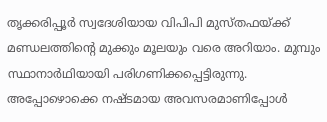തൃക്കരിപ്പൂർ സ്വദേശിയായ വിപിപി മുസ്തഫയ്ക്ക് മണ്ഡലത്തിൻ്റെ മുക്കും മൂലയും വരെ അറിയാം. മുമ്പും സ്ഥാനാർഥിയായി പരിഗണിക്കപ്പെട്ടിരുന്നു. അപ്പോഴൊക്കെ നഷ്ടമായ അവസരമാണിപ്പോൾ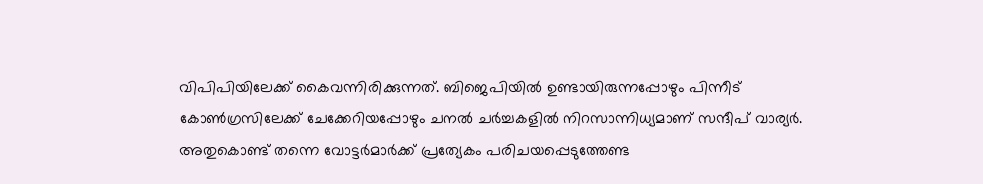വിപിപിയിലേക്ക് കൈവന്നിരിക്കുന്നത്. ബിജെപിയിൽ ഉണ്ടായിരുന്നപ്പോഴും പിന്നീട് കോൺഗ്രസിലേക്ക് ചേക്കേറിയപ്പോഴും ചനൽ ചർച്ചകളിൽ നിറസാന്നിധ്യമാണ് സന്ദീപ് വാര്യർ. അതുകൊണ്ട് തന്നെ വോട്ടർമാർക്ക് പ്രത്യേകം പരിചയപ്പെടുത്തേണ്ട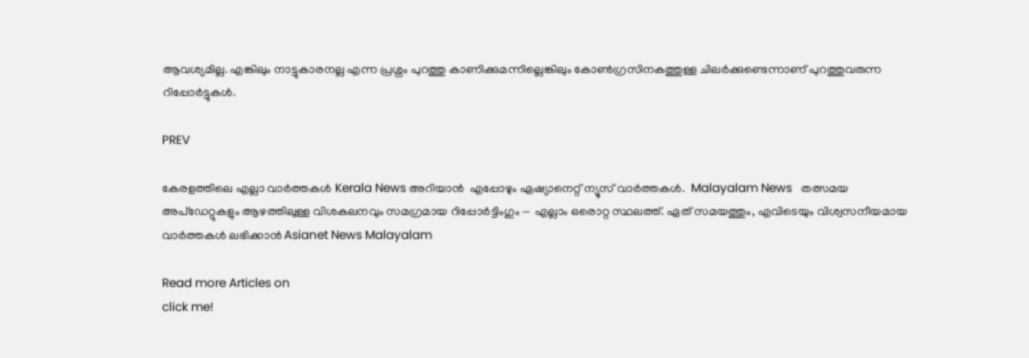ആവശ്യമില്ല. എങ്കിലും നാട്ടുകാരനല്ല എന്ന പ്രശ്നം പുറത്തു കാണിക്കുമന്നില്ലെങ്കിലും കോൺഗ്രസിനകത്തുള്ള ചിലർക്കുണ്ടെന്നാണ് പുറത്തുവരുന്ന റിപ്പോർട്ടുകൾ.

PREV

കേരളത്തിലെ എല്ലാ വാർത്തകൾ Kerala News അറിയാൻ  എപ്പോഴും ഏഷ്യാനെറ്റ് ന്യൂസ് വാർത്തകൾ.  Malayalam News   തത്സമയ അപ്‌ഡേറ്റുകളും ആഴത്തിലുള്ള വിശകലനവും സമഗ്രമായ റിപ്പോർട്ടിംഗും — എല്ലാം ഒരൊറ്റ സ്ഥലത്ത്. ഏത് സമയത്തും, എവിടെയും വിശ്വസനീയമായ വാർത്തകൾ ലഭിക്കാൻ Asianet News Malayalam

Read more Articles on
click me!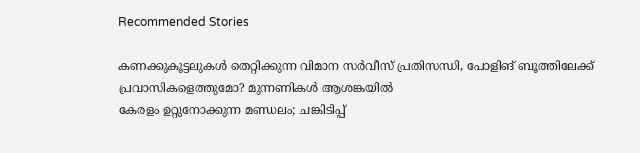Recommended Stories

കണക്കുകൂട്ടലുകൾ തെറ്റിക്കുന്ന വിമാന സർവീസ് പ്രതിസന്ധി, പോളിങ് ബൂത്തിലേക്ക് പ്രവാസികളെത്തുമോ? മുന്നണികൾ ആശങ്കയിൽ
കേരളം ഉറ്റുനോക്കുന്ന മണ്ഡലം; ചങ്കിടിപ്പ്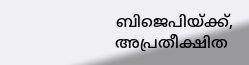ബിജെപിയ്ക്ക്, അപ്രതീക്ഷിത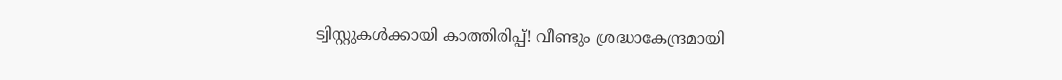ട്വിസ്റ്റുകൾക്കായി കാത്തിരിപ്പ്! വീണ്ടും ശ്രദ്ധാകേന്ദ്രമായി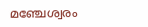മഞ്ചേശ്വരം